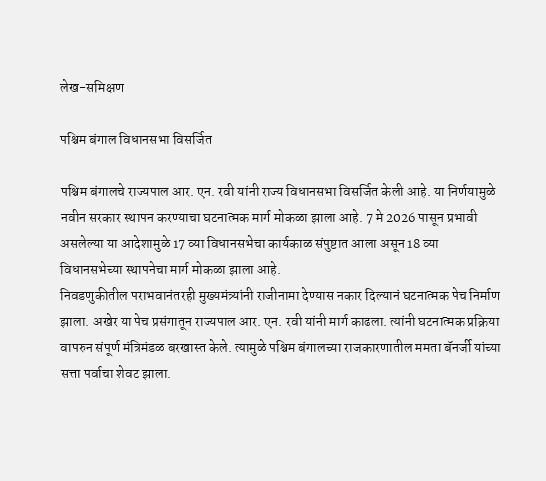लेख-समिक्षण

पश्चिम बंगाल विधानसभा विसर्जित

पश्चिम बंगालचे राज्यपाल आर. एन. रवी यांनी राज्य विधानसभा विसर्जित केली आहे. या निर्णयामुळे नवीन सरकार स्थापन करण्याचा घटनात्मक मार्ग मोकळा झाला आहे. 7 मे 2026 पासून प्रभावी असलेल्या या आदेशामुळे 17 व्या विधानसभेचा कार्यकाळ संपुष्टात आला असून 18 व्या विधानसभेच्या स्थापनेचा मार्ग मोकळा झाला आहे.
निवडणुकीतील पराभवानंतरही मुख्यमंत्र्यांनी राजीनामा देण्यास नकार दिल्यानं घटनात्मक पेच निर्माण झाला. अखेर या पेच प्रसंगातून राज्यपाल आर. एन. रवी यांनी मार्ग काढला. त्यांनी घटनात्मक प्रक्रिया वापरुन संपूर्ण मंत्रिमंडळ बरखास्त केले. त्यामुळे पश्चिम बंगालच्या राजकारणातील ममता बॅनर्जी यांच्या सत्ता पर्वाचा शेवट झाला.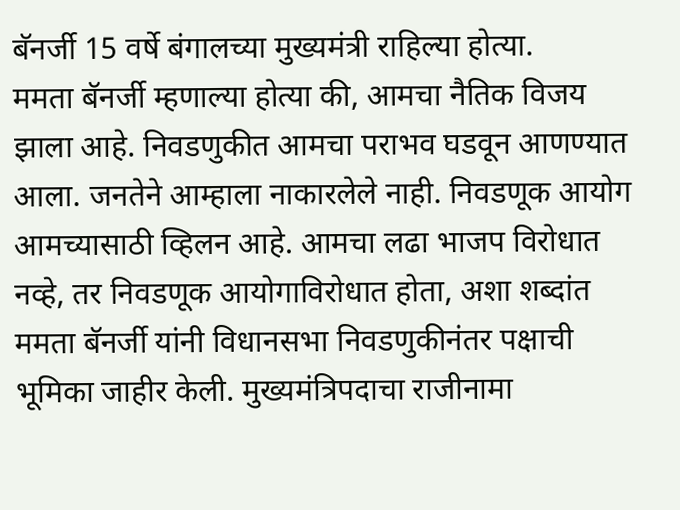बॅनर्जी 15 वर्षे बंगालच्या मुख्यमंत्री राहिल्या होत्या.
ममता बॅनर्जी म्हणाल्या होत्या की, आमचा नैतिक विजय झाला आहे. निवडणुकीत आमचा पराभव घडवून आणण्यात आला. जनतेने आम्हाला नाकारलेले नाही. निवडणूक आयोग आमच्यासाठी व्हिलन आहे. आमचा लढा भाजप विरोधात नव्हे, तर निवडणूक आयोगाविरोधात होता, अशा शब्दांत ममता बॅनर्जी यांनी विधानसभा निवडणुकीनंतर पक्षाची भूमिका जाहीर केली. मुख्यमंत्रिपदाचा राजीनामा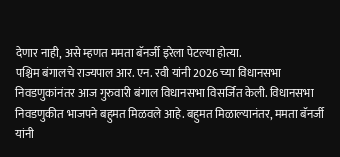देणार नाही, असे म्हणत ममता बॅनर्जी इरेला पेटल्या होत्या.
पश्चिम बंगालचे राज्यपाल आर. एन. रवी यांनी 2026 च्या विधानसभा निवडणुकांनंतर आज गुरुवारी बंगाल विधानसभा विसर्जित केली. विधानसभा निवडणुकीत भाजपने बहुमत मिळवले आहे. बहुमत मिळाल्यानंतर, ममता बॅनर्जी यांनी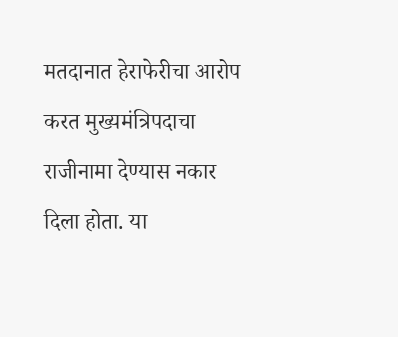मतदानात हेराफेरीचा आरोप करत मुख्यमंत्रिपदाचा राजीनामा देण्यास नकार दिला होता. या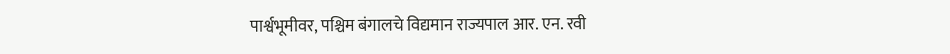पार्श्वभूमीवर, पश्चिम बंगालचे विद्यमान राज्यपाल आर. एन. रवी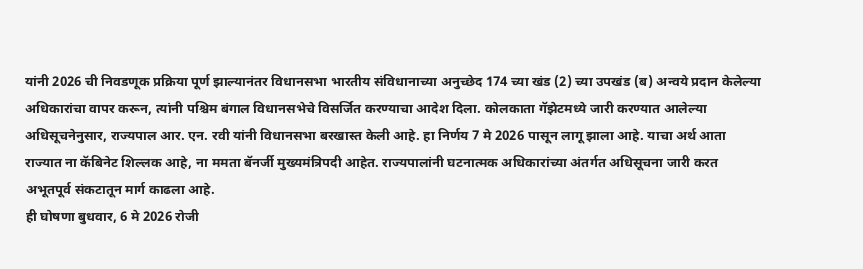यांनी 2026 ची निवडणूक प्रक्रिया पूर्ण झाल्यानंतर विधानसभा भारतीय संविधानाच्या अनुच्छेद 174 च्या खंड (2) च्या उपखंड (ब) अन्वये प्रदान केलेल्या अधिकारांचा वापर करून, त्यांनी पश्चिम बंगाल विधानसभेचे विसर्जित करण्याचा आदेश दिला. कोलकाता गॅझेटमध्ये जारी करण्यात आलेल्या अधिसूचनेनुसार, राज्यपाल आर. एन. रवी यांनी विधानसभा बरखास्त केली आहे. हा निर्णय 7 मे 2026 पासून लागू झाला आहे. याचा अर्थ आता राज्यात ना कॅबिनेट शिल्लक आहे, ना ममता बॅनर्जी मुख्यमंत्रिपदी आहेत. राज्यपालांनी घटनात्मक अधिकारांच्या अंतर्गत अधिसूचना जारी करत अभूतपूर्व संकटातून मार्ग काढला आहे.
ही घोषणा बुधवार, 6 मे 2026 रोजी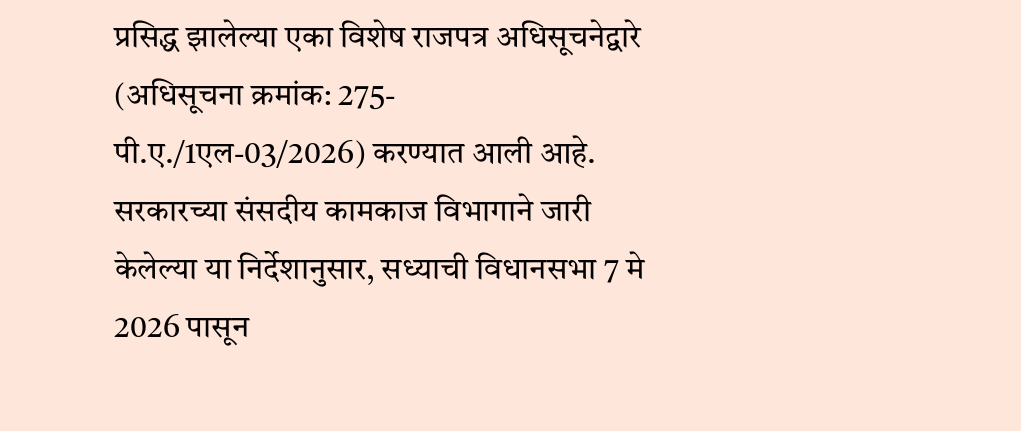प्रसिद्ध झालेल्या एका विशेष राजपत्र अधिसूचनेद्वारे (अधिसूचना क्रमांक: 275-पी.ए./1एल-03/2026) करण्यात आली आहे. सरकारच्या संसदीय कामकाज विभागाने जारी केलेल्या या निर्देशानुसार, सध्याची विधानसभा 7 मे 2026 पासून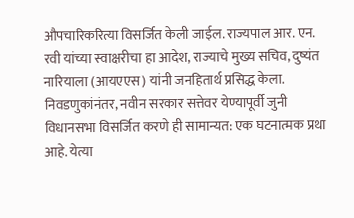औपचारिकरित्या विसर्जित केली जाईल. राज्यपाल आर. एन. रवी यांच्या स्वाक्षरीचा हा आदेश, राज्याचे मुख्य सचिव, दुष्यंत नारियाला (आयएएस) यांनी जनहितार्थ प्रसिद्ध केला. निवडणुकांनंतर, नवीन सरकार सत्तेवर येण्यापूर्वी जुनी विधानसभा विसर्जित करणे ही सामान्यत: एक घटनात्मक प्रथा आहे. येत्या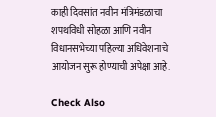काही दिवसांत नवीन मंत्रिमंडळाचा शपथविधी सोहळा आणि नवीन विधानसभेच्या पहिल्या अधिवेशनाचे आयोजन सुरू होण्याची अपेक्षा आहे.

Check Also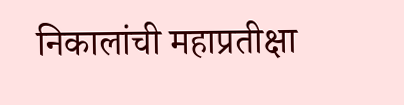निकालांची महाप्रतीक्षा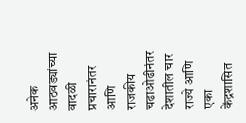अनेक आठवड्यांच्या वादळी प्रचारानंतर आणि राजकीय चढाओढीनंतर देशातील चार राज्ये आणि एका केंद्रशासित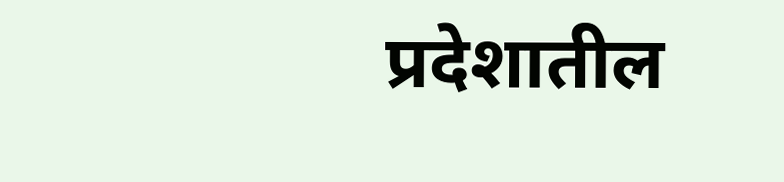प्रदेशातील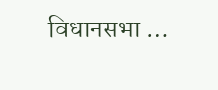विधानसभा …